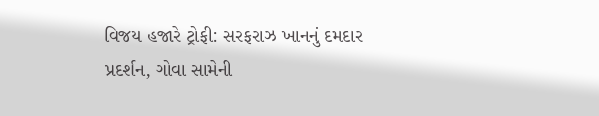વિજય હજારે ટ્રોફી: સરફરાઝ ખાનનું દમદાર પ્રદર્શન, ગોવા સામેની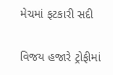મેચમાં ફટકારી સદી

વિજય હજારે ટ્રોફીમાં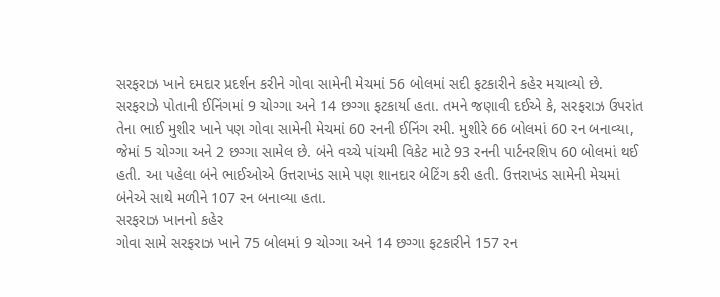સરફરાઝ ખાને દમદાર પ્રદર્શન કરીને ગોવા સામેની મેચમાં 56 બોલમાં સદી ફટકારીને કહેર મચાવ્યો છે. સરફરાઝે પોતાની ઈનિંગમાં 9 ચોગ્ગા અને 14 છગ્ગા ફટકાર્યા હતા. તમને જણાવી દઈએ કે, સરફરાઝ ઉપરાંત તેના ભાઈ મુશીર ખાને પણ ગોવા સામેની મેચમાં 60 રનની ઈનિંગ રમી. મુશીરે 66 બોલમાં 60 રન બનાવ્યા, જેમાં 5 ચોગ્ગા અને 2 છગ્ગા સામેલ છે. બંને વચ્ચે પાંચમી વિકેટ માટે 93 રનની પાર્ટનરશિપ 60 બોલમાં થઈ હતી. આ પહેલા બંને ભાઈઓએ ઉત્તરાખંડ સામે પણ શાનદાર બેટિંગ કરી હતી. ઉત્તરાખંડ સામેની મેચમાં બંનેએ સાથે મળીને 107 રન બનાવ્યા હતા.
સરફરાઝ ખાનનો કહેર
ગોવા સામે સરફરાઝ ખાને 75 બોલમાં 9 ચોગ્ગા અને 14 છગ્ગા ફટકારીને 157 રન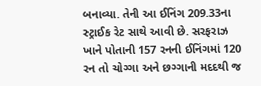બનાવ્યા. તેની આ ઈનિંગ 209.33ના સ્ટ્રાઈક રેટ સાથે આવી છે. સરફરાઝ ખાને પોતાની 157 રનની ઈનિંગમાં 120 રન તો ચોગ્ગા અને છગ્ગાની મદદથી જ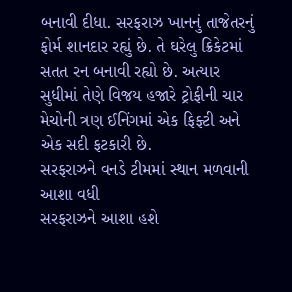બનાવી દીધા. સરફરાઝ ખાનનું તાજેતરનું ફોર્મ શાનદાર રહ્યું છે. તે ઘરેલુ ક્રિકેટમાં સતત રન બનાવી રહ્યો છે. અત્યાર સુધીમાં તેણે વિજય હજારે ટ્રોફીની ચાર મેચોની ત્રણ ઈનિંગમાં એક ફિફ્ટી અને એક સદી ફટકારી છે.
સરફરાઝને વનડે ટીમમાં સ્થાન મળવાની આશા વધી
સરફરાઝને આશા હશે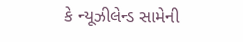કે ન્યૂઝીલેન્ડ સામેની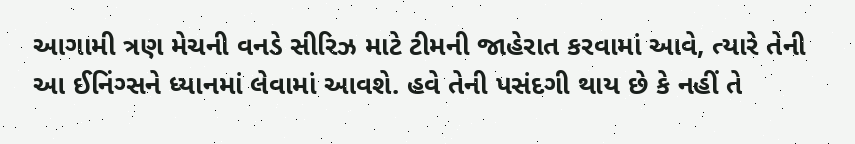આગામી ત્રણ મેચની વનડે સીરિઝ માટે ટીમની જાહેરાત કરવામાં આવે, ત્યારે તેની આ ઈનિંગ્સને ધ્યાનમાં લેવામાં આવશે. હવે તેની પસંદગી થાય છે કે નહીં તે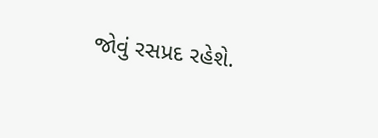જોવું રસપ્રદ રહેશે.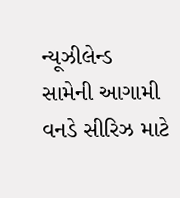ન્યૂઝીલેન્ડ સામેની આગામી વનડે સીરિઝ માટે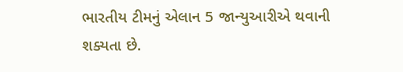ભારતીય ટીમનું એલાન 5 જાન્યુઆરીએ થવાની શક્યતા છે.